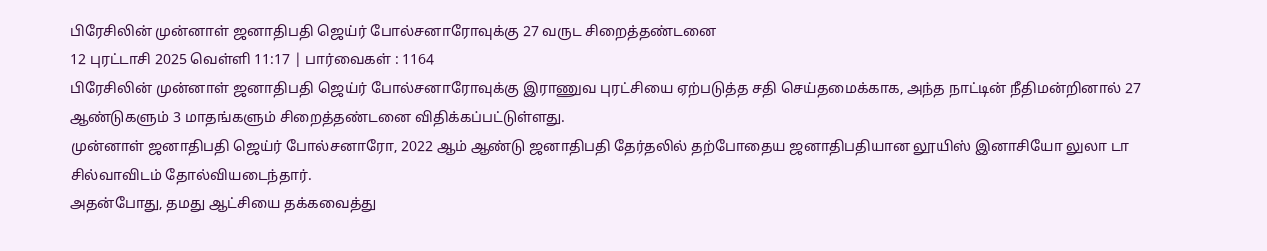பிரேசிலின் முன்னாள் ஜனாதிபதி ஜெய்ர் போல்சனாரோவுக்கு 27 வருட சிறைத்தண்டனை
12 புரட்டாசி 2025 வெள்ளி 11:17 | பார்வைகள் : 1164
பிரேசிலின் முன்னாள் ஜனாதிபதி ஜெய்ர் போல்சனாரோவுக்கு இராணுவ புரட்சியை ஏற்படுத்த சதி செய்தமைக்காக, அந்த நாட்டின் நீதிமன்றினால் 27 ஆண்டுகளும் 3 மாதங்களும் சிறைத்தண்டனை விதிக்கப்பட்டுள்ளது.
முன்னாள் ஜனாதிபதி ஜெய்ர் போல்சனாரோ, 2022 ஆம் ஆண்டு ஜனாதிபதி தேர்தலில் தற்போதைய ஜனாதிபதியான லூயிஸ் இனாசியோ லுலா டா சில்வாவிடம் தோல்வியடைந்தார்.
அதன்போது, தமது ஆட்சியை தக்கவைத்து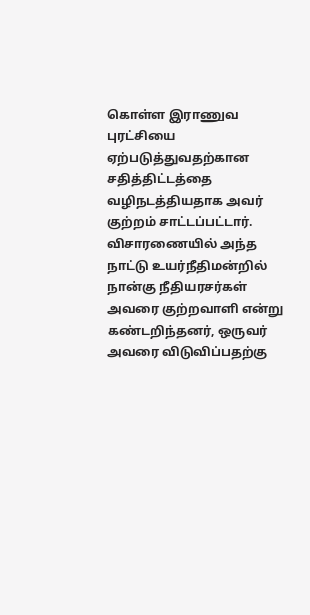கொள்ள இராணுவ புரட்சியை ஏற்படுத்துவதற்கான சதித்திட்டத்தை வழிநடத்தியதாக அவர் குற்றம் சாட்டப்பட்டார்.
விசாரணையில் அந்த நாட்டு உயர்நீதிமன்றில் நான்கு நீதியரசர்கள் அவரை குற்றவாளி என்று கண்டறிந்தனர், ஒருவர் அவரை விடுவிப்பதற்கு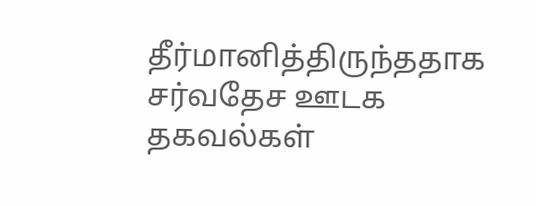தீர்மானித்திருந்ததாக சர்வதேச ஊடக தகவல்கள்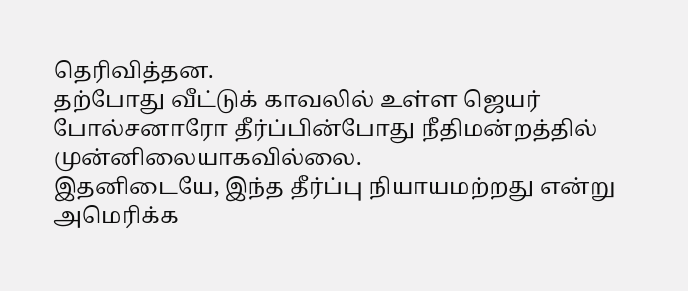தெரிவித்தன.
தற்போது வீட்டுக் காவலில் உள்ள ஜெயர் போல்சனாரோ தீர்ப்பின்போது நீதிமன்றத்தில் முன்னிலையாகவில்லை.
இதனிடையே, இந்த தீர்ப்பு நியாயமற்றது என்று அமெரிக்க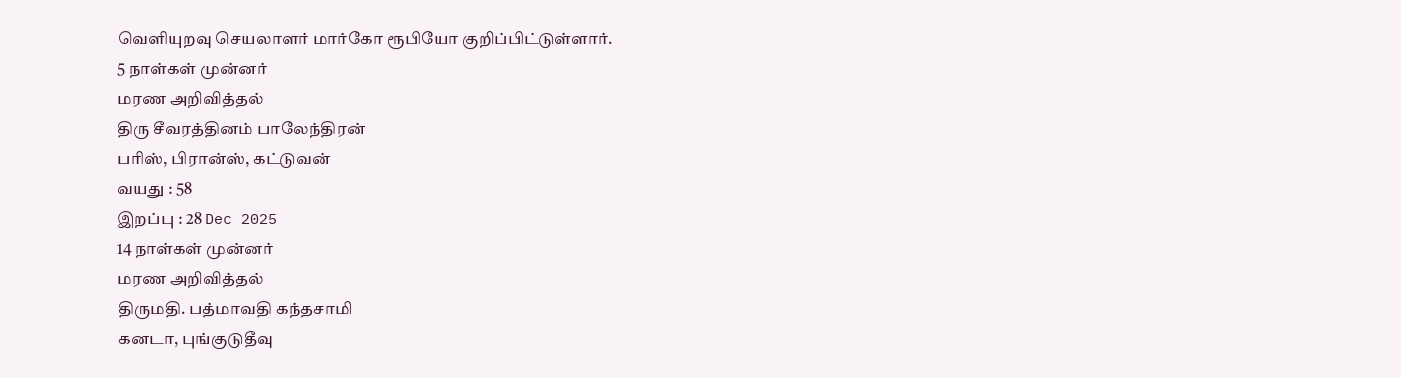வெளியுறவு செயலாளர் மார்கோ ரூபியோ குறிப்பிட்டுள்ளார்.
5 நாள்கள் முன்னர்
மரண அறிவித்தல்
திரு சீவரத்தினம் பாலேந்திரன்
பரிஸ், பிரான்ஸ், கட்டுவன்
வயது : 58
இறப்பு : 28 Dec 2025
14 நாள்கள் முன்னர்
மரண அறிவித்தல்
திருமதி. பத்மாவதி கந்தசாமி
கனடா, புங்குடுதீவு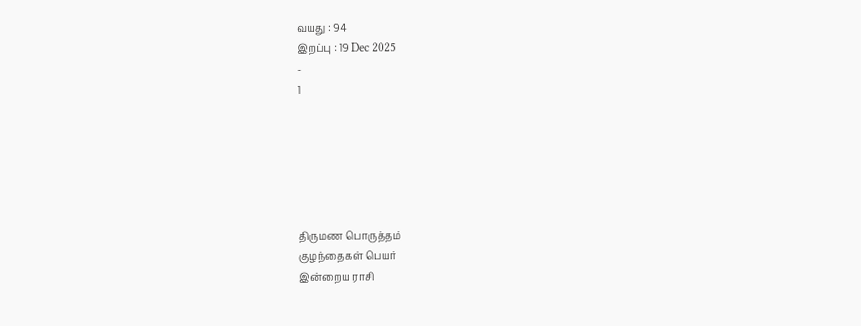வயது : 94
இறப்பு : 19 Dec 2025
-
1






திருமண பொருத்தம்
குழந்தைகள் பெயர்
இன்றைய ராசி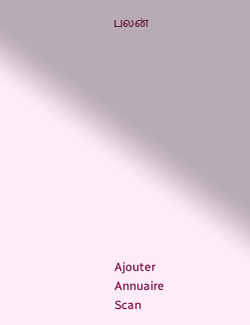பலன்












Ajouter
Annuaire
Scan